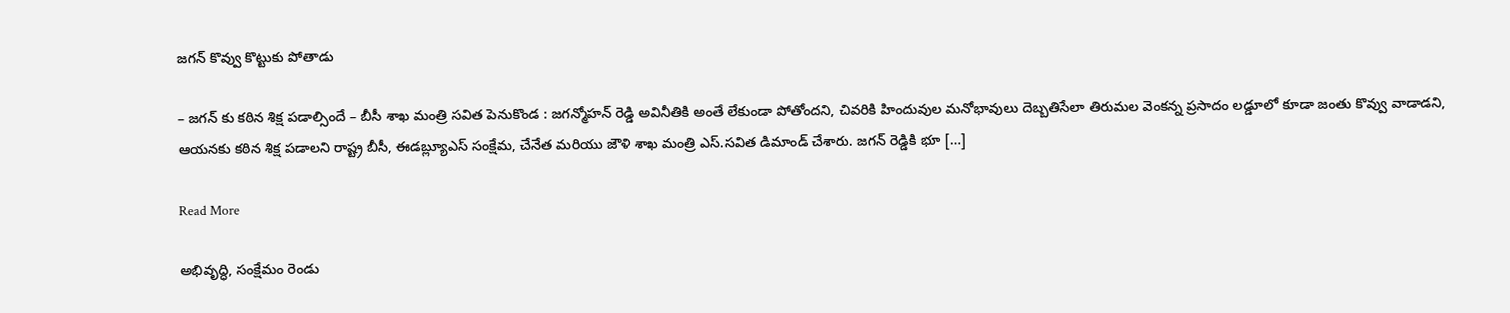జగన్ కొవ్వు కొట్టుకు పోతాడు

– జగన్ కు కఠిన శిక్ష పడాల్సిందే – బీసీ శాఖ మంత్రి సవిత పెనుకొండ : జగన్మోహన్ రెడ్డి అవినీతికి అంతే లేకుండా పోతోందని, చివరికి హిందువుల మనోభావులు దెబ్బతిసేలా తిరుమల వెంకన్న ప్రసాదం లడ్డూలో కూడా జంతు కొవ్వు వాడాడని, ఆయనకు కఠిన శిక్ష పడాలని రాష్ట్ర బీసీ, ఈడబ్ల్యూఎస్ సంక్షేమ, చేనేత మరియు జౌళి శాఖ మంత్రి ఎస్.సవిత డిమాండ్ చేశారు. జగన్ రెడ్డికి భూ […]

Read More

అభివృద్ధి, సంక్షేమం రెండు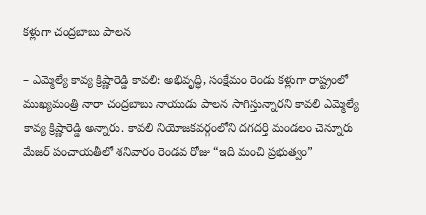కళ్లుగా చంద్రబాబు పాలన

– ఎమ్మెల్యే కావ్య క్రిష్ణారెడ్డి కావలి: అభివృద్ధి, సంక్షేమం రెండు కళ్లుగా రాష్ట్రంలో ముఖ్యమంత్రి నారా చంద్రబాబు నాయుడు పాలన సాగిస్తున్నారని కావలి ఎమ్మెల్యే కావ్య క్రిష్ణారెడ్డి అన్నారు. కావలి నియోజకవర్గంలోని దగదర్తి మండలం చెన్నూరు మేజర్ పంచాయతీలో శనివారం రెండవ రోజు “ఇది మంచి ప్రభుత్వం”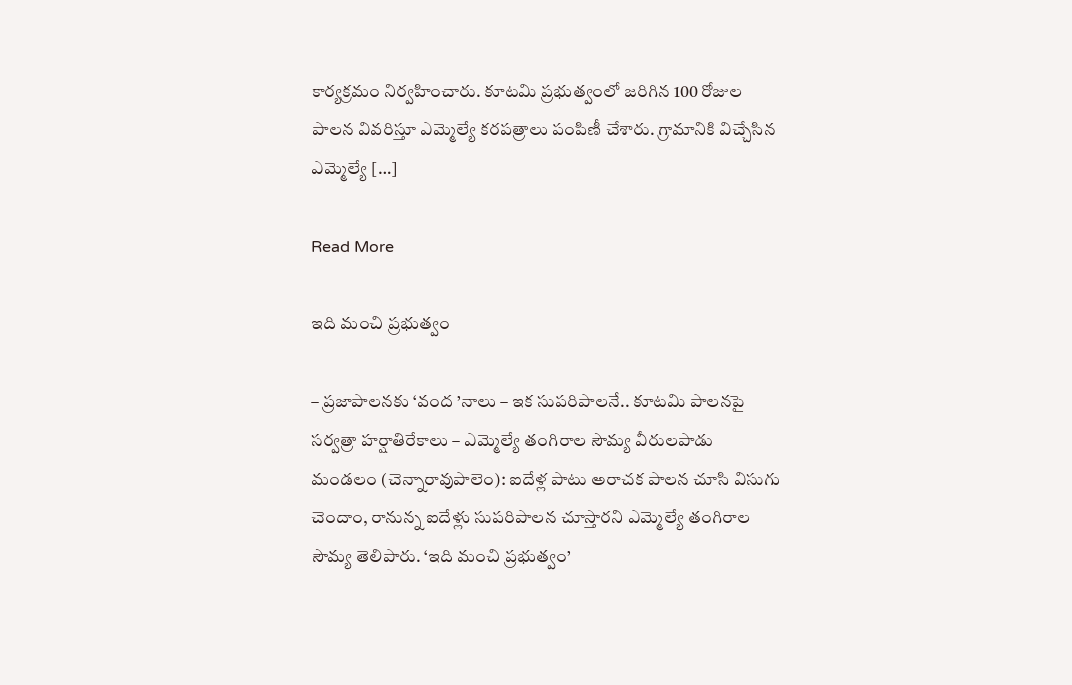కార్యక్రమం నిర్వహించారు. కూటమి ప్రభుత్వంలో జరిగిన 100 రోజుల పాలన వివరిస్తూ ఎమ్మెల్యే కరపత్రాలు పంపిణీ చేశారు. గ్రామానికి విచ్చేసిన ఎమ్మెల్యే […]

Read More

ఇది మంచి ప్రభుత్వం

– ప్రజాపాలనకు ‘వంద ’నాలు – ఇక సుపరిపాలనే.. కూటమి పాలనపై సర్వత్రా హర్షాతిరేకాలు – ఎమ్మెల్యే తంగిరాల సౌమ్య వీరులపాడు మండలం (చెన్నారావుపాలెం): ఐదేళ్ల పాటు అరాచక పాలన చూసి విసుగు చెందాం, రానున్న ఐదేళ్లు సుపరిపాలన చూస్తారని ఎమ్మెల్యే తంగిరాల సౌమ్య తెలిపారు. ‘ఇది మంచి ప్రభుత్వం’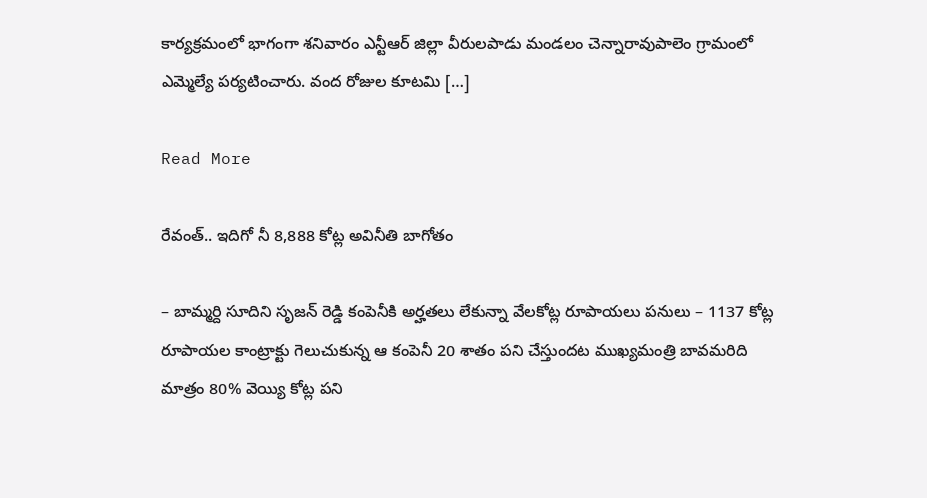కార్యక్రమంలో భాగంగా శనివారం ఎన్టీఆర్ జిల్లా వీరులపాడు మండలం చెన్నారావుపాలెం గ్రామంలో ఎమ్మెల్యే పర్యటించారు. వంద రోజుల కూటమి […]

Read More

రేవంత్.. ఇదిగో నీ 8,888 కోట్ల అవినీతి బాగోతం

– బామ్మర్ది సూదిని సృజన్ రెడ్డి కంపెనీకి అర్హతలు లేకున్నా వేలకోట్ల రూపాయలు పనులు – 1137 కోట్ల రూపాయల కాంట్రాక్టు గెలుచుకున్న ఆ కంపెనీ 20 శాతం పని చేస్తుందట ముఖ్యమంత్రి బావమరిది మాత్రం 80% వెయ్యి కోట్ల పని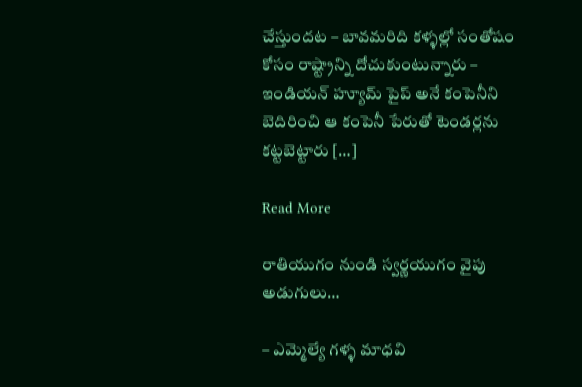చేస్తుందట – బావమరిది కళ్ళల్లో సంతోషం కోసం రాష్ట్రాన్ని దోచుకుంటున్నారు – ఇండియన్ హ్యూమ్ పైప్ అనే కంపెనీని బెదిరించి ఆ కంపెనీ పేరుతో టెండర్లను కట్టబెట్టారు […]

Read More

రాతియుగం నుండి స్వర్ణయుగం వైపు అడుగులు…

– ఎమ్మెల్యే గళ్ళ మాధవి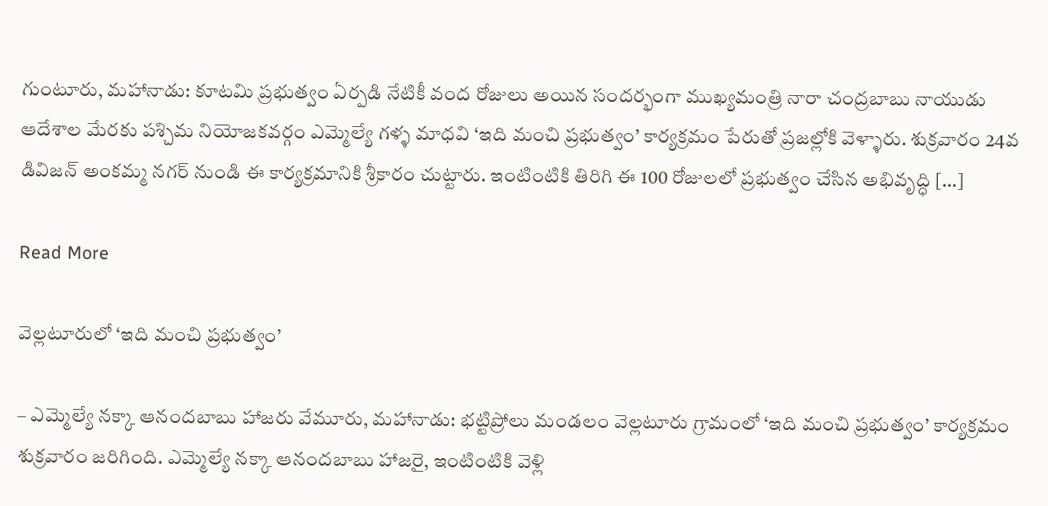గుంటూరు, మహానాడు: కూటమి ప్రభుత్వం ఏర్పడి నేటికీ వంద రోజులు అయిన సందర్భంగా ముఖ్యమంత్రి నారా చంద్రబాబు నాయుడు ఆదేశాల మేరకు పశ్చిమ నియోజకవర్గం ఎమ్మెల్యే గళ్ళ మాధవి ‘ఇది మంచి ప్రభుత్వం’ కార్యక్రమం పేరుతో ప్రజల్లోకి వెళ్ళారు. శుక్రవారం 24వ డివిజన్ అంకమ్మ నగర్ నుండి ఈ కార్యక్రమానికి శ్రీకారం చుట్టారు. ఇంటింటికి తిరిగి ఈ 100 రోజులలో ప్రభుత్వం చేసిన అభివృద్ధి […]

Read More

వెల్లటూరులో ‘ఇది మంచి ప్రభుత్వం’

– ఎమ్మెల్యే నక్కా ఆనందబాబు హాజరు వేమూరు, మహానాడు: భట్టిప్రోలు మండలం వెల్లటూరు గ్రామంలో ‘ఇది మంచి ప్రభుత్వం’ కార్యక్రమం శుక్రవారం జరిగింది. ఎమ్మెల్యే నక్కా ఆనందబాబు హాజరై, ఇంటింటికి వెళ్లి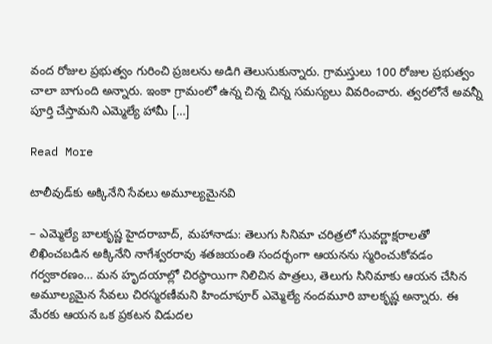వంద రోజుల ప్రభుత్వం గురించి ప్రజలను అడిగి తెలుసుకున్నారు. గ్రామస్తులు 100 రోజుల ప్రభుత్వం చాలా బాగుంది అన్నారు. ఇంకా గ్రామంలో ఉన్న చిన్న చిన్న సమస్యలు వివరించారు. త్వరలోనే అవన్నీ పూర్తి చేస్తామని ఎమ్మెల్యే హామీ […]

Read More

టాలీవుడ్‌కు అక్కినేని సేవలు అమూల్యమైనవి

– ఎమ్మెల్యే బాలకృష్ణ హైదరాబాద్‌, మహానాడు: తెలుగు సినిమా చరిత్రలో సువర్ణాక్షరాలతో లిఖించబడిన అక్కినేని నాగేశ్వరరావు శతజయంతి సందర్భంగా ఆయనను స్మరించుకోవడం గర్వకారణం… మన హృదయాల్లో చిరస్థాయిగా నిలిచిన పాత్రలు, తెలుగు సినిమాకు ఆయన చేసిన అమూల్యమైన సేవలు చిరస్మరణీమని హిందూపూర్ ఎమ్మెల్యే నందమూరి బాలకృష్ణ అన్నారు. ఈ మేరకు ఆయన ఒక ప్రకటన విడుదల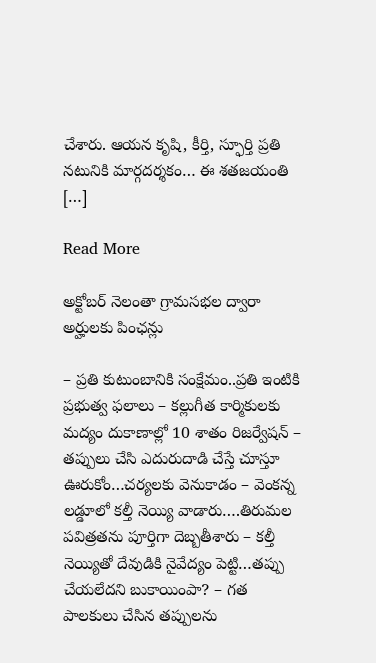చేశారు. ఆయన కృషి, కీర్తి, స్ఫూర్తి ప్రతి నటునికి మార్గదర్శకం… ఈ శతజయంతి […]

Read More

అక్టోబర్ నెలంతా గ్రామసభల ద్వారా అర్హులకు పింఛన్లు

– ప్రతి కుటుంబానికి సంక్షేమం..ప్రతి ఇంటికి ప్రభుత్వ ఫలాలు – కల్లుగీత కార్మికులకు మద్యం దుకాణాల్లో 10 శాతం రిజర్వేషన్ – తప్పులు చేసి ఎదురుదాడి చేస్తే చూస్తూ ఊరుకోం…చర్యలకు వెనుకాడం – వెంకన్న లడ్డూలో కల్తీ నెయ్యి వాడారు….తిరుమల పవిత్రతను పూర్తిగా దెబ్బతీశారు – కల్తీ నెయ్యితో దేవుడికి నైవేద్యం పెట్టి…తప్పు చేయలేదని బుకాయింపా? – గత పాలకులు చేసిన తప్పులను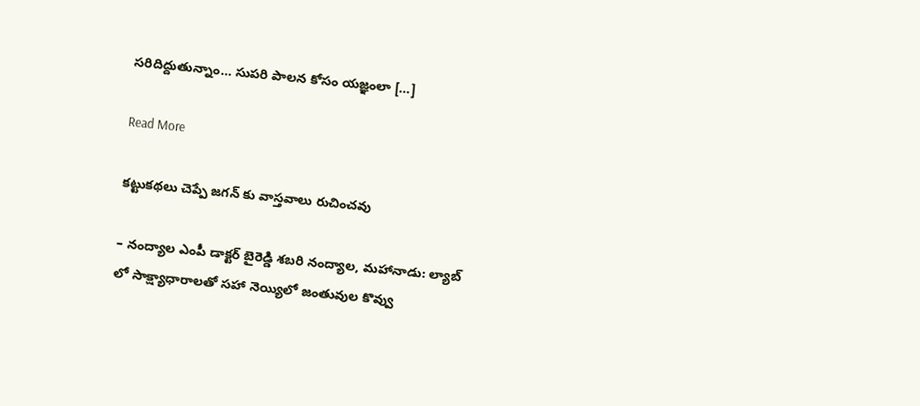సరిదిద్దుతున్నాం… సుపరి పాలన కోసం యజ్ఞంలా […]

Read More

కట్టుకథలు చెప్పే జగన్ కు వాస్తవాలు రుచించవు

– నంద్యాల ఎంపీ డాక్టర్ బైరెడ్డి శబరి నంద్యాల, మహానాడు: ల్యాబ్ లో సాక్ష్యాధారాలతో సహా నెయ్యిలో జంతువుల కొవ్వు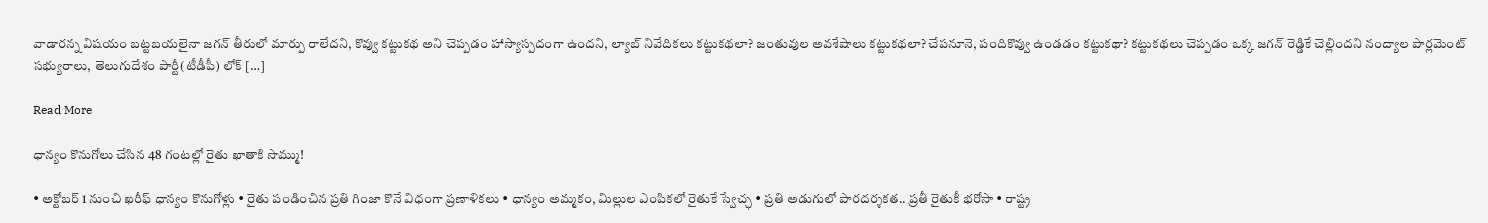వాడారన్న విషయం బట్టబయలైనా జగన్ తీరులో మార్పు రాలేదని, కొవ్వు కట్టుకథ అని చెప్పడం హాస్యాస్పదంగా ఉందని, ల్యాబ్ నివేదికలు కట్టుకథలా? జంతువుల అవశేషాలు కట్టుకథలా? చేపనూనె, పందికొవ్వు ఉండడం కట్టుకథా? కట్టుకథలు చెప్పడం ఒక్క జగన్ రెడ్డికే చెల్లిందని నంద్యాల పార్లమెంట్ సభ్యురాలు, తెలుగుదేశం పార్టీ(టీడీపీ) లోక్ […]

Read More

ధాన్యం కొనుగోలు చేసిన 48 గంటల్లో రైతు ఖాతాకి సొమ్ము!

• అక్టోబర్ 1 నుంచి ఖరీఫ్ ధాన్యం కొనుగోళ్లు • రైతు పండించిన ప్రతి గింజా కొనే విధంగా ప్రణాళికలు • ధాన్యం అమ్మకం, మిల్లుల ఎంపికలో రైతుకే స్వేచ్ఛ • ప్రతి అడుగులో పారదర్శకత.. ప్రతీ రైతుకీ భరోసా • రాష్ట్ర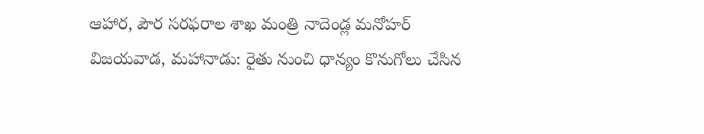ఆహార, పౌర సరఫరాల శాఖ మంత్రి నాదెండ్ల మనోహర్ విజయవాడ, మహానాడు: రైతు నుంచి ధాన్యం కొనుగోలు చేసిన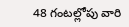48 గంటల్లోపు వారి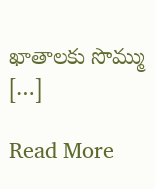ఖాతాలకు సొమ్ము […]

Read More